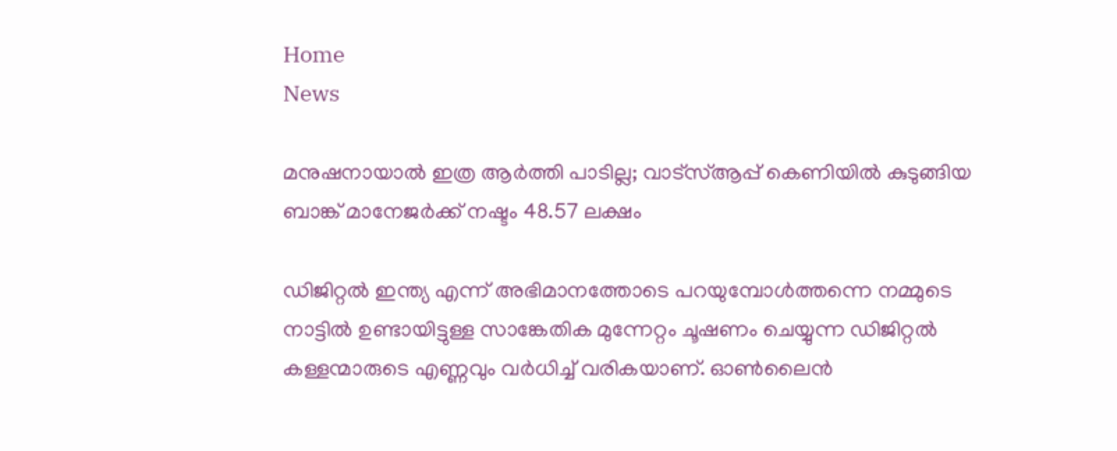Home
News

മനുഷനായാൽ ഇത്ര ആർത്തി പാടില്ല; വാട്സ്ആപ്പ് കെണിയിൽ കുടുങ്ങിയ ബാങ്ക് മാനേജർക്ക് നഷ്ടം 48.57 ലക്ഷം

ഡിജിറ്റൽ ഇന്ത്യ എന്ന് അ‌ഭിമാനത്തോടെ പറയുമ്പോൾത്തന്നെ നമ്മുടെ നാട്ടിൽ ഉണ്ടായിട്ടുള്ള സാങ്കേതിക മുന്നേറ്റം ചൂഷണം ചെയ്യുന്ന ഡിജിറ്റൽ കള്ളന്മാരുടെ എണ്ണവും വർധിച്ച് വരികയാണ്. ഓൺലൈൻ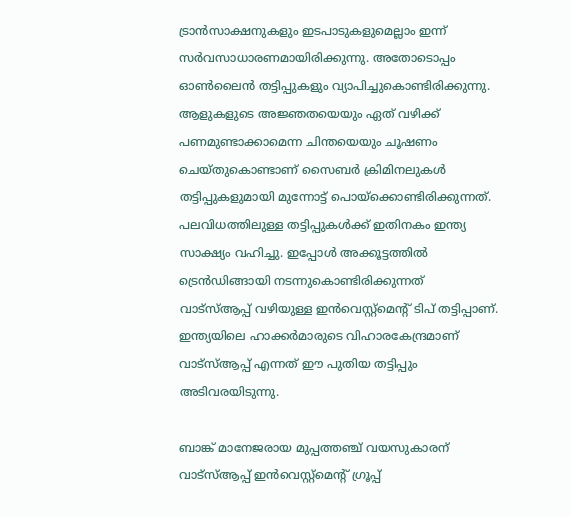ട്രാൻസാക്ഷനുകളും ഇടപാടുകളുമെല്ലാം ഇന്ന് സർവസാധാരണമായിരിക്കുന്നു. അ‌തോടൊപ്പം ഓൺലൈൻ തട്ടിപ്പുകളും വ്യാപിച്ചുകൊണ്ടിരിക്കുന്നു. ആളുകളുടെ അ‌ജ്ഞതയെയും ഏത് വഴിക്ക് പണമുണ്ടാക്കാമെന്ന ചിന്തയെയും ചൂഷണം ചെയ്തുകൊണ്ടാണ് സൈബർ ക്രിമിനലുകൾ തട്ടിപ്പുകളുമായി മുന്നോട്ട് പൊയ്ക്കൊണ്ടിരിക്കുന്നത്. പലവിധത്തിലുള്ള തട്ടിപ്പുകൾക്ക് ഇതിനകം ഇന്ത്യ സാക്ഷ്യം വഹിച്ചു. ഇപ്പോൾ അ‌ക്കൂട്ടത്തിൽ ട്രെൻഡിങ്ങായി നടന്നുകൊണ്ടിരിക്കുന്നത് വാട്സ്ആപ്പ് വഴിയുള്ള ഇൻവെസ്റ്റ്മെന്റ് ടിപ് തട്ടിപ്പാണ്. ഇന്ത്യയിലെ ഹാക്കർമാരുടെ വിഹാരകേന്ദ്രമാണ് വാട്സ്ആപ്പ് എന്നത് ഈ പുതിയ തട്ടിപ്പും അ‌ടിവരയിടുന്നു.

ബാങ്ക് മാനേജരായ മുപ്പത്തഞ്ച് വയസുകാരന് വാട്‌സ്ആപ്പ് ഇൻവെസ്റ്റ്‌മെൻ്റ് ഗ്രൂപ്പ്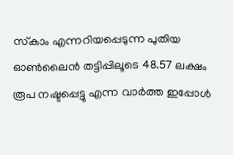സ്‌കാം എന്നറിയപ്പെടുന്ന പുതിയ ഓൺലൈൻ തട്ടിപ്പിലൂടെ 48.57 ലക്ഷം രൂപ നഷ്ടപ്പെട്ടു എന്ന വാർത്ത ഇപ്പോൾ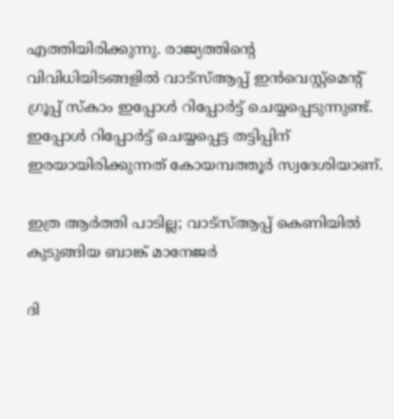എത്തിയിരിക്കുന്നു. രാജ്യത്തിന്റെ വിവിധിയിടങ്ങളിൽ വാട്‌സ്ആപ്പ് ഇൻവെസ്റ്റ്‌മെൻ്റ് ഗ്രൂപ്പ് സ്‌കാം ഇപ്പോൾ റിപ്പോർട്ട് ചെയ്യപ്പെടുന്നുണ്ട്. ഇപ്പോൾ റിപ്പോർട്ട് ചെയ്യപ്പെട്ട തട്ടിപ്പിന് ഇരയായിരിക്കുന്നത് കോയമ്പത്തൂർ സ്വദേശിയാണ്.

ഇത്ര ആർത്തി പാടില്ല; വാട്സ്ആപ്പ് കെണിയിൽ കുടുങ്ങിയ ബാങ്ക് മാനേജർ

ദി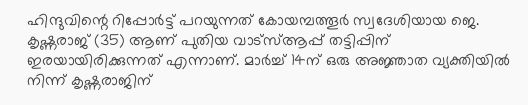ഹിന്ദുവിന്റെ റിപ്പോർട്ട് പറയുന്നത് കോയമ്പത്തൂർ സ്വദേശിയായ ജെ. കൃഷ്ണരാജ് (35) ആണ് പുതിയ വാട്സ്ആപ്പ് തട്ടിപ്പിന് ഇരയായിരിക്കുന്നത് എന്നാണ്. മാർച്ച് 14ന് ഒരു അജ്ഞാത വ്യക്തിയിൽ നിന്ന് കൃഷ്ണരാജിന്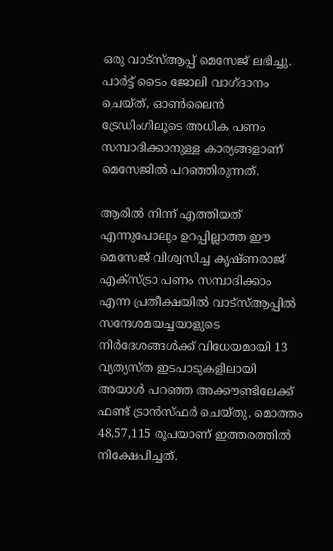ഒരു വാട്സ്ആപ്പ് മെസേജ് ലഭിച്ചു. പാർട്ട് ടൈം ജോലി വാഗ്ദാനം ചെയ്ത്, ഓൺലൈൻ ട്രേഡിംഗിലൂടെ അധിക പണം സമ്പാദിക്കാനുള്ള കാര്യങ്ങളാണ് മെസേജിൽ പറഞ്ഞിരുന്നത്.

ആരിൽ നിന്ന് എത്തിയത് എന്നുപോലും ഉറപ്പില്ലാത്ത ഈ മെസേജ് വിശ്വസിച്ച കൃഷ്ണരാജ് എക്സ്ട്രാ പണം സമ്പാദിക്കാം എന്ന പ്രതീക്ഷയിൽ വാട്സ്ആപ്പിൽ സന്ദേശമയച്ചയാളുടെ നിർദേശങ്ങൾക്ക് വിധേയമായി 13 വ്യത്യസ്ത ഇടപാടുകളിലായി അ‌യാൾ പറഞ്ഞ അ‌ക്കൗണ്ടിലേക്ക് ഫണ്ട് ട്രാൻസ്ഫർ ചെയ്തു. മൊത്തം 48,57,115 രൂപയാണ് ഇത്തരത്തിൽ നിക്ഷേപിച്ചത്.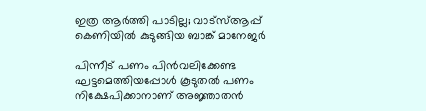ഇത്ര ആർത്തി പാടില്ല; വാട്സ്ആപ്പ് കെണിയിൽ കുടുങ്ങിയ ബാങ്ക് മാനേജർ

പിന്നീട് പണം പിൻവലിക്കേണ്ട ഘട്ടമെത്തിയപ്പോൾ കൂടുതൽ പണം നിക്ഷേപിക്കാനാണ് അ‌ജ്ഞാതൻ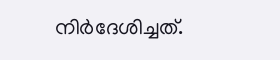നിർദേശിച്ചത്.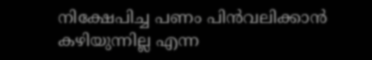നിക്ഷേപിച്ച പണം പിൻവലിക്കാൻ കഴിയുന്നില്ല എന്ന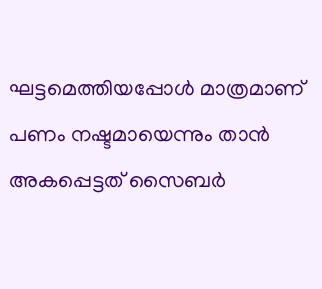ഘട്ടമെത്തിയപ്പോൾ മാത്രമാണ് പണം നഷ്ടമായെന്നും താൻ അ‌കപ്പെട്ടത് സൈബർ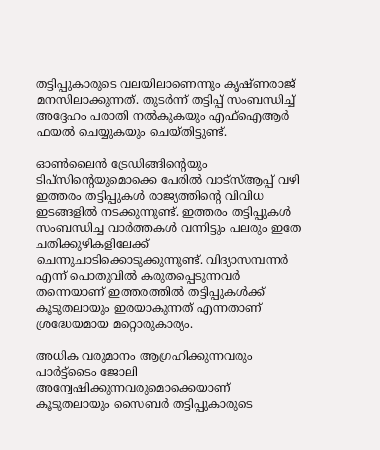തട്ടിപ്പുകാരുടെ വലയിലാണെന്നും കൃഷ്ണരാജ് മനസിലാക്കുന്നത്. തുടർന്ന് തട്ടിപ്പ് സംബന്ധിച്ച് അ‌ദ്ദേഹം പരാതി നൽകുകയും എഫ്ഐആർ ഫയൽ ചെയ്യുകയും ചെയ്തിട്ടുണ്ട്.

ഓൺലൈൻ ട്രേഡിങ്ങിന്റെയും ടിപ്സിന്റെയുമൊക്കെ പേരിൽ വാട്സ്ആപ്പ് വഴി ഇത്തരം തട്ടിപ്പുകൾ രാജ്യത്തിന്റെ വിവിധ ഇടങ്ങളിൽ നടക്കുന്നുണ്ട്. ഇത്തരം തട്ടിപ്പുകൾ സംബന്ധിച്ച വാർത്തകൾ വന്നിട്ടും പലരും ഇതേ ചതിക്കുഴികളിലേക്ക് ചെന്നുചാടിക്കൊടുക്കുന്നുണ്ട്. വിദ്യാസമ്പന്നർ എന്ന് പൊതുവിൽ കരുതപ്പെടുന്നവർ തന്നെയാണ് ഇത്തരത്തിൽ തട്ടിപ്പുകൾക്ക് കൂടുതലായും ഇരയാകുന്നത് എന്നതാണ് ശ്രദ്ധേയമായ മറ്റൊരുകാര്യം.

അ‌ധിക വരുമാനം ആഗ്രഹിക്കുന്നവരും പാർട്ട്ടൈം ജോലി അ‌ന്വേഷിക്കുന്നവരുമൊക്കെയാണ് കൂടുതലായും സൈബർ തട്ടിപ്പുകാരുടെ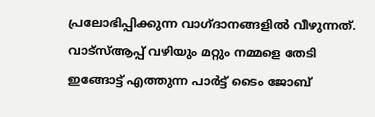പ്രലോഭിപ്പിക്കുന്ന വാഗ്ദാനങ്ങളിൽ വീഴുന്നത്. വാട്സ്ആപ്പ് വഴിയും മറ്റും നമ്മളെ തേടി ഇങ്ങോട്ട് എത്തുന്ന പാർട്ട് ടൈം ജോബ്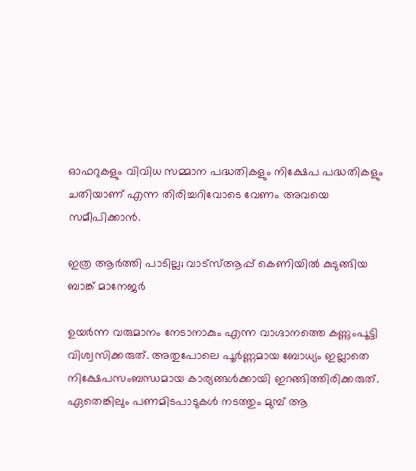ഓഫറുകളും വിവിധ സമ്മാന പദ്ധതികളും നിക്ഷേപ പദ്ധതികളും ചതിയാണ് എന്ന തിരിച്ചറിവോടെ വേണം അ‌വയെ സമീപിക്കാൻ.

ഇത്ര ആർത്തി പാടില്ല; വാട്സ്ആപ്പ് കെണിയിൽ കുടുങ്ങിയ ബാങ്ക് മാനേജർ

ഉയർന്ന വരുമാനം നേടാനാകും എന്ന വാഗ്ദാനത്തെ കണ്ണുംപൂട്ടി വിശ്വസിക്കരുത്. അ‌തുപോലെ പൂർണ്ണമായ ബോധ്യം ഇല്ലാതെ നിക്ഷേപസംബന്ധമായ കാര്യങ്ങൾക്കായി ഇറങ്ങിത്തിരിക്കരുത്. ഏതെങ്കിലും പണമിടപാടുകൾ നടത്തും മുമ്പ് ആ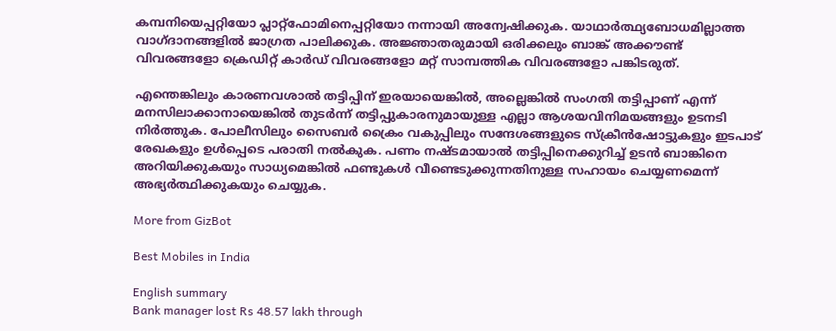കമ്പനിയെപ്പറ്റിയോ പ്ലാറ്റ്ഫോമിനെപ്പറ്റിയോ നന്നായി അ‌ന്വേഷിക്കുക. യാഥാർത്ഥ്യബോധമില്ലാത്ത വാഗ്ദാനങ്ങളിൽ ജാഗ്രത പാലിക്കുക. അജ്ഞാതരുമായി ഒരിക്കലും ബാങ്ക് അക്കൗണ്ട് വിവരങ്ങളോ ക്രെഡിറ്റ് കാർഡ് വിവരങ്ങളോ മറ്റ് സാമ്പത്തിക വിവരങ്ങളോ പങ്കിടരുത്.

എന്തെങ്കിലും കാരണവശാൽ തട്ടിപ്പിന് ഇരയായെങ്കിൽ, അ‌ല്ലെങ്കിൽ സംഗതി തട്ടിപ്പാണ് എന്ന് മനസിലാക്കാനായെങ്കിൽ തുടർന്ന് തട്ടിപ്പുകാരനുമായുള്ള എല്ലാ ആശയവിനിമയങ്ങളും ഉടനടി നിർത്തുക. പോലീസിലും സൈബർ ക്രൈം വകുപ്പിലും സന്ദേശങ്ങളുടെ സ്‌ക്രീൻഷോട്ടുകളും ഇടപാട് രേഖകളും ഉൾപ്പെടെ പരാതി നൽകുക. പണം നഷ്ടമായാൽ തട്ടിപ്പിനെക്കുറിച്ച് ഉടൻ ബാങ്കിനെ അറിയിക്കുകയും സാധ്യമെങ്കിൽ ഫണ്ടുകൾ വീണ്ടെടുക്കുന്നതിനുള്ള സഹായം ചെയ്യണമെന്ന് അഭ്യർത്ഥിക്കുകയും ചെയ്യുക.

More from GizBot

Best Mobiles in India

English summary
Bank manager lost Rs 48.57 lakh through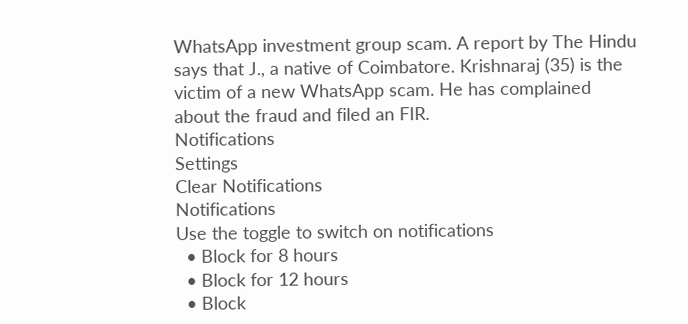WhatsApp investment group scam. A report by The Hindu says that J., a native of Coimbatore. Krishnaraj (35) is the victim of a new WhatsApp scam. He has complained about the fraud and filed an FIR.
Notifications
Settings
Clear Notifications
Notifications
Use the toggle to switch on notifications
  • Block for 8 hours
  • Block for 12 hours
  • Block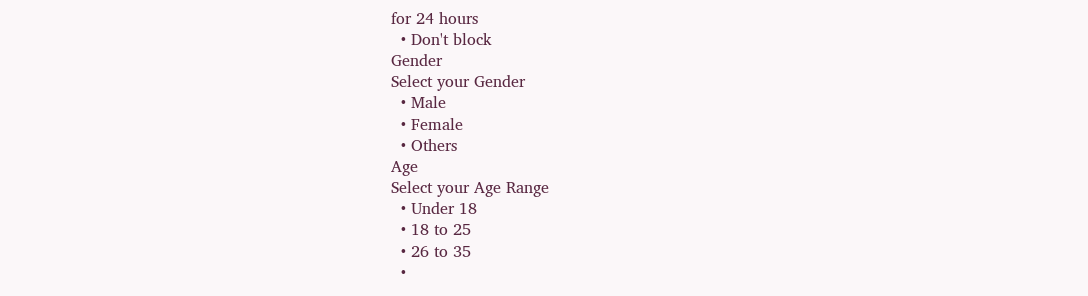for 24 hours
  • Don't block
Gender
Select your Gender
  • Male
  • Female
  • Others
Age
Select your Age Range
  • Under 18
  • 18 to 25
  • 26 to 35
  •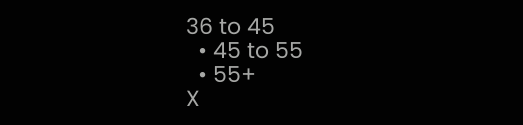36 to 45
  • 45 to 55
  • 55+
X